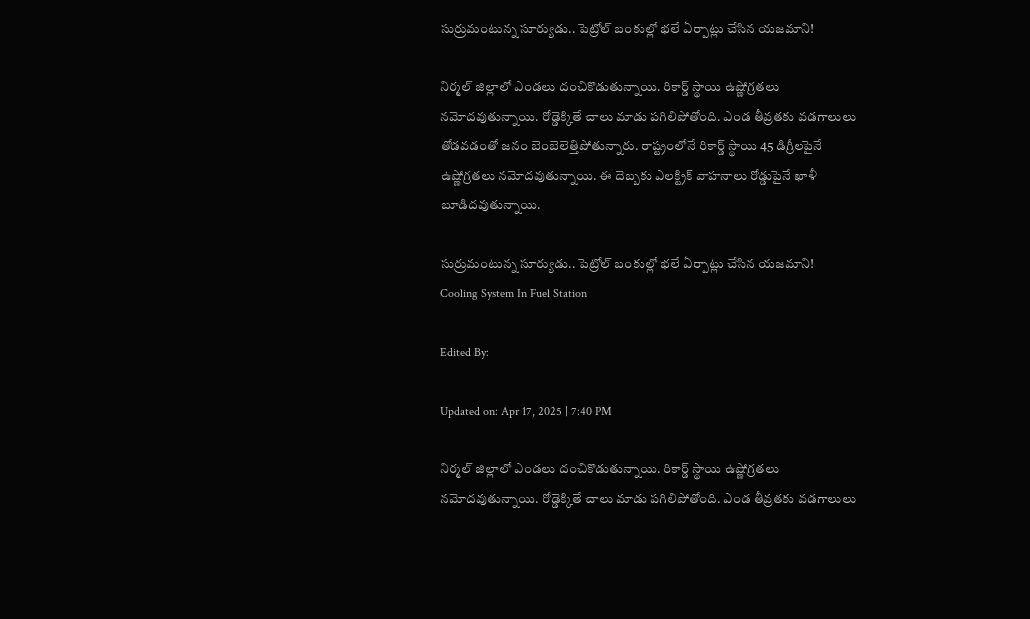సుర్రుమంటున్న సూర్యుడు.. పెట్రోల్ బంకుల్లో భలే ఏర్పాట్లు చేసిన యజమాని!

నిర్మల్ జిల్లాలో ఎండలు దంచికొడుతున్నాయి. రికార్డ్ స్థాయి‌ ఉష్ణోగ్రతలు నమోదవుతున్నాయి. రోడ్డెక్కితే చాలు మాడు పగిలిపోతోంది. ఎండ తీవ్రతకు వడగాలులు తోడవడంతో జనం బెంబెలెత్తిపోతున్నారు. రాష్ట్రంలోనే రికార్డ్ స్థాయి 45 డిగ్రీలపైనే ఉష్ణోగ్రతలు నమోదవుతున్నాయి. ఈ దెబ్బకు ఎలక్ట్రిక్ వాహనాలు రోడ్డుపైనే ఖాళీ బూడిదవుతున్నాయి.

సుర్రుమంటున్న సూర్యుడు.. పెట్రోల్ బంకుల్లో భలే ఏర్పాట్లు చేసిన యజమాని!
Cooling System In Fuel Station

Edited By:

Updated on: Apr 17, 2025 | 7:40 PM

నిర్మల్ జిల్లాలో ఎండలు దంచికొడుతున్నాయి. రికార్డ్ స్థాయి‌ ఉష్ణోగ్రతలు నమోదవుతున్నాయి. రోడ్డెక్కితే చాలు మాడు పగిలిపోతోంది. ఎండ తీవ్రతకు వడగాలులు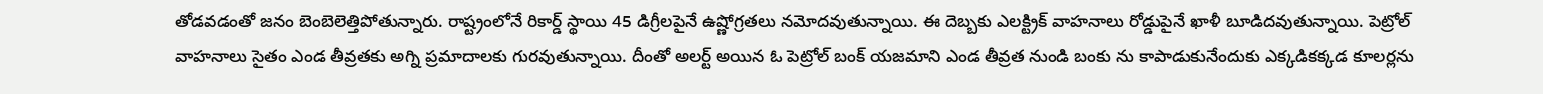తోడవడంతో జనం బెంబెలెత్తిపోతున్నారు. రాష్ట్రంలోనే రికార్డ్ స్థాయి 45 డిగ్రీలపైనే ఉష్ణోగ్రతలు నమోదవుతున్నాయి. ఈ దెబ్బకు ఎలక్ట్రిక్ వాహనాలు రోడ్డుపైనే ఖాళీ బూడిదవుతున్నాయి. పెట్రోల్ వాహనాలు సైతం ఎండ తీవ్రతకు అగ్ని ప్రమాదాలకు గురవుతున్నాయి. దీంతో అలర్ట్ అయి‌న ఓ పెట్రోల్ బంక్ యజమాని ఎండ తీవ్రత నుండి బంకు ను కాపాడుకునేందుకు ఎక్కడికక్కడ కూలర్లను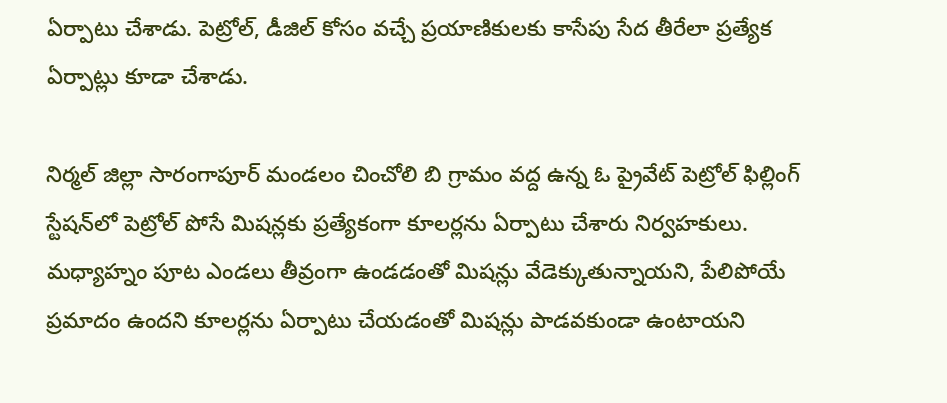ఏర్పాటు చేశాడు. పెట్రోల్, డీజిల్ కోసం వచ్చే ప్రయాణికులకు కాసేపు సేద తీరేలా ప్రత్యేక ఏర్పాట్లు కూడా చేశాడు.

నిర్మల్ జిల్లా సారంగాపూర్ మండలం చించోలి బి గ్రామం వద్ద ఉన్న ఓ ప్రైవేట్ పెట్రోల్ ఫిల్లింగ్ స్టేషన్‌లో పెట్రోల్ పోసే మిషన్లకు ప్రత్యేకంగా కూలర్లను ఏర్పాటు చేశారు నిర్వహకులు. మధ్యాహ్నం పూట ఎండలు తీవ్రంగా ఉండడంతో మిషన్లు వేడెక్కుతున్నాయని, పేలిపోయే ప్రమాదం ఉందని కూలర్లను ఏర్పాటు చేయడంతో మిషన్లు పాడవకుండా ఉంటాయని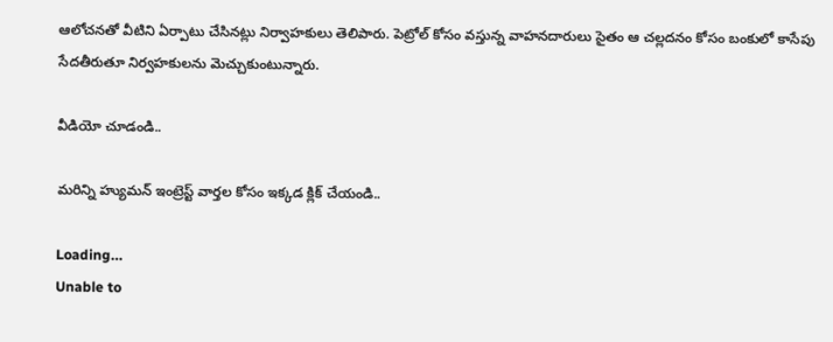ఆలోచనతో వీటిని ఏర్పాటు చేసినట్లు నిర్వాహకులు తెలిపారు. పెట్రోల్ కోసం వస్తున్న వాహనదారులు సైతం ఆ చల్లదనం కోసం బంకులో కాసేపు సేదతీరుతూ నిర్వహకులను మెచ్చుకుంటున్నారు.

వీడియో చూడండి..

మరిన్ని హ్యుమన్ ఇంట్రెస్ట్ వార్తల కోసం ఇక్కడ క్లిక్ చేయండి..

Loading...
Unable to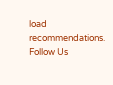load recommendations.
Follow Us